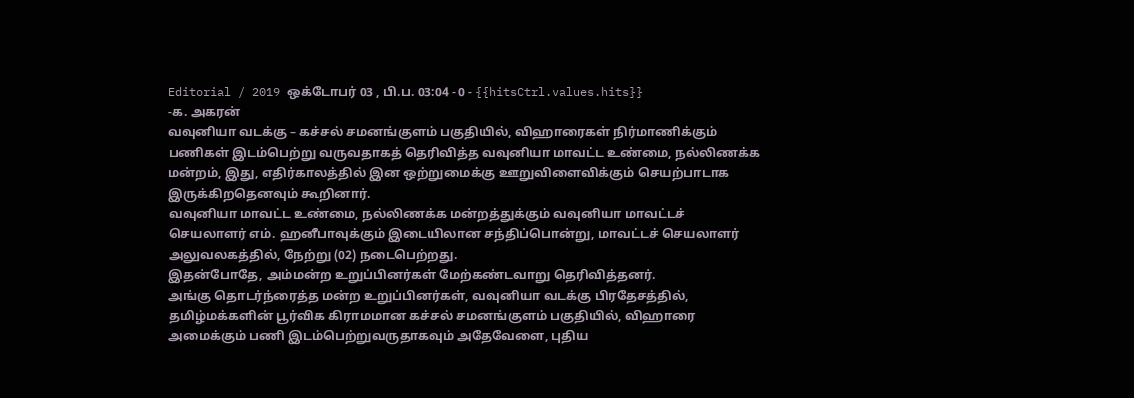Editorial / 2019 ஒக்டோபர் 03 , பி.ப. 03:04 - 0 - {{hitsCtrl.values.hits}}
-க. அகரன்
வவுனியா வடக்கு – கச்சல் சமனங்குளம் பகுதியில், விஹாரைகள் நிர்மாணிக்கும் பணிகள் இடம்பெற்று வருவதாகத் தெரிவித்த வவுனியா மாவட்ட உண்மை, நல்லிணக்க மன்றம், இது, எதிர்காலத்தில் இன ஒற்றுமைக்கு ஊறுவிளைவிக்கும் செயற்பாடாக இருக்கிறதெனவும் கூறினார்.
வவுனியா மாவட்ட உண்மை, நல்லிணக்க மன்றத்துக்கும் வவுனியா மாவட்டச் செயலாளர் எம். ஹனீபாவுக்கும் இடையிலான சந்திப்பொன்று, மாவட்டச் செயலாளர் அலுவலகத்தில், நேற்று (02) நடைபெற்றது.
இதன்போதே, அம்மன்ற உறுப்பினர்கள் மேற்கண்டவாறு தெரிவித்தனர்.
அங்கு தொடர்ந்ரைத்த மன்ற உறுப்பினர்கள், வவுனியா வடக்கு பிரதேசத்தில், தமிழ்மக்களின் பூர்விக கிராமமான கச்சல் சமனங்குளம் பகுதியில், விஹாரை அமைக்கும் பணி இடம்பெற்றுவருதாகவும் அதேவேளை, புதிய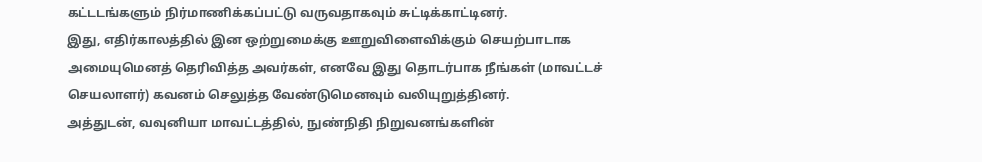கட்டடங்களும் நிர்மாணிக்கப்பட்டு வருவதாகவும் சுட்டிக்காட்டினர்.
இது, எதிர்காலத்தில் இன ஒற்றுமைக்கு ஊறுவிளைவிக்கும் செயற்பாடாக அமையுமெனத் தெரிவித்த அவர்கள், எனவே இது தொடர்பாக நீங்கள் (மாவட்டச் செயலாளர்) கவனம் செலுத்த வேண்டுமெனவும் வலியுறுத்தினர்.
அத்துடன், வவுனியா மாவட்டத்தில், நுண்நிதி நிறுவனங்களின்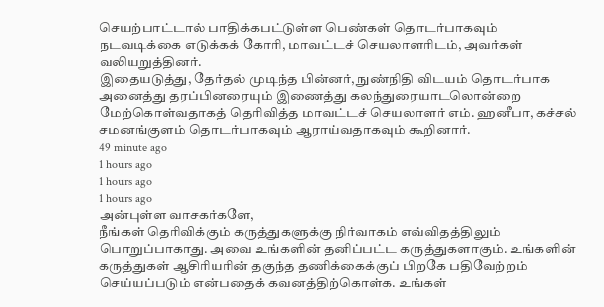செயற்பாட்டால் பாதிக்கபட்டுள்ள பெண்கள் தொடர்பாகவும் நடவடிக்கை எடுக்கக் கோரி, மாவட்டச் செயலாளரிடம், அவர்கள் வலியறுத்தினர்.
இதையடுத்து, தேர்தல் முடிந்த பின்னர், நுண்நிதி விடயம் தொடர்பாக அனைத்து தரப்பினரையும் இணைத்து கலந்துரையாடலொன்றை மேற்கொள்வதாகத் தெரிவித்த மாவட்டச் செயலாளர் எம். ஹனீபா, கச்சல் சமனங்குளம் தொடர்பாகவும் ஆராய்வதாகவும் கூறினார்.
49 minute ago
1 hours ago
1 hours ago
1 hours ago
அன்புள்ள வாசகர்களே,
நீங்கள் தெரிவிக்கும் கருத்துகளுக்கு நிர்வாகம் எவ்விதத்திலும் பொறுப்பாகாது. அவை உங்களின் தனிப்பட்ட கருத்துகளாகும். உங்களின் கருத்துகள் ஆசிரியரின் தகுந்த தணிக்கைக்குப் பிறகே பதிவேற்றம் செய்யப்படும் என்பதைக் கவனத்திற்கொள்க. உங்கள்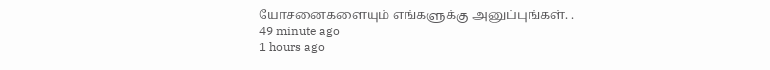யோசனைகளையும் எங்களுக்கு அனுப்புங்கள். .
49 minute ago
1 hours ago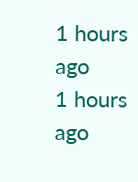1 hours ago
1 hours ago